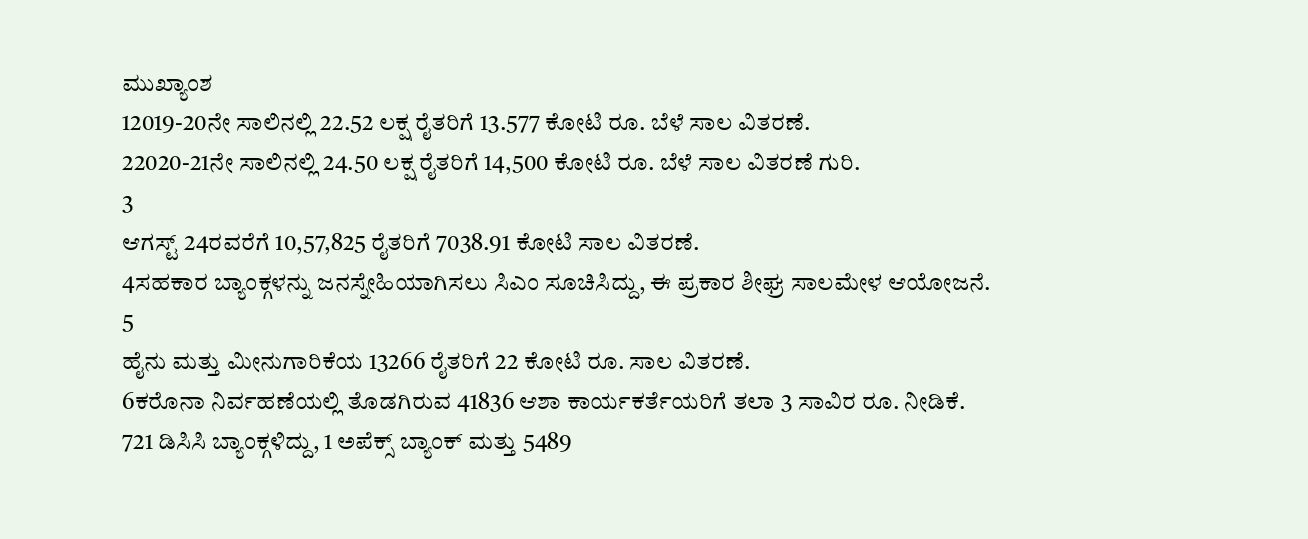ಮುಖ್ಯಾಂಶ
12019-20ನೇ ಸಾಲಿನಲ್ಲಿ 22.52 ಲಕ್ಷ ರೈತರಿಗೆ 13.577 ಕೋಟಿ ರೂ. ಬೆಳೆ ಸಾಲ ವಿತರಣೆ.
22020-21ನೇ ಸಾಲಿನಲ್ಲಿ 24.50 ಲಕ್ಷ ರೈತರಿಗೆ 14,500 ಕೋಟಿ ರೂ. ಬೆಳೆ ಸಾಲ ವಿತರಣೆ ಗುರಿ.
3
ಆಗಸ್ಟ್ 24ರವರೆಗೆ 10,57,825 ರೈತರಿಗೆ 7038.91 ಕೋಟಿ ಸಾಲ ವಿತರಣೆ.
4ಸಹಕಾರ ಬ್ಯಾಂಕ್ಗಳನ್ನು ಜನಸ್ನೇಹಿಯಾಗಿಸಲು ಸಿಎಂ ಸೂಚಿಸಿದ್ದು, ಈ ಪ್ರಕಾರ ಶೀಘ್ರ ಸಾಲಮೇಳ ಆಯೋಜನೆ.
5
ಹೈನು ಮತ್ತು ಮೀನುಗಾರಿಕೆಯ 13266 ರೈತರಿಗೆ 22 ಕೋಟಿ ರೂ. ಸಾಲ ವಿತರಣೆ.
6ಕರೊನಾ ನಿರ್ವಹಣೆಯಲ್ಲಿ ತೊಡಗಿರುವ 41836 ಆಶಾ ಕಾರ್ಯಕರ್ತೆಯರಿಗೆ ತಲಾ 3 ಸಾವಿರ ರೂ. ನೀಡಿಕೆ.
721 ಡಿಸಿಸಿ ಬ್ಯಾಂಕ್ಗಳಿದ್ದು, 1 ಅಪೆಕ್ಸ್ ಬ್ಯಾಂಕ್ ಮತ್ತು 5489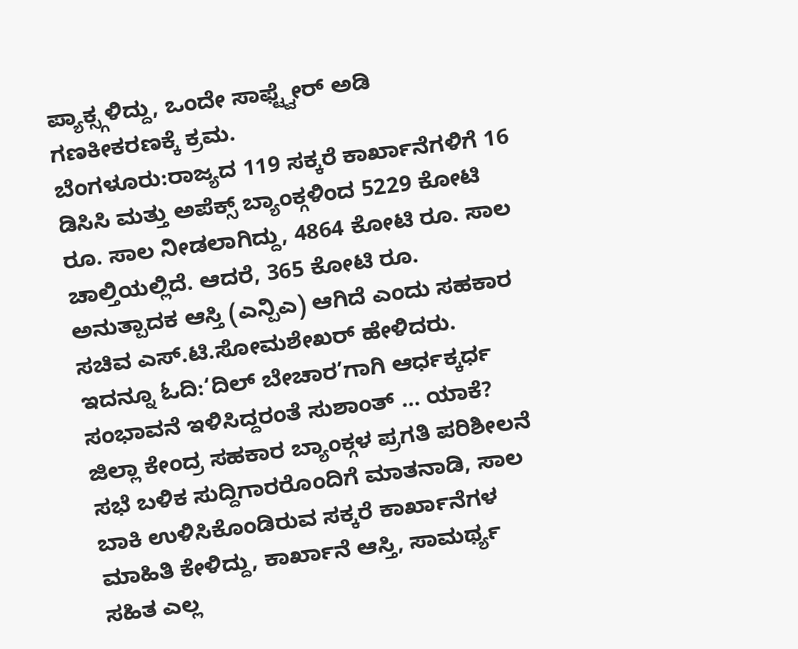ಪ್ಯಾಕ್ಸ್ಗಳಿದ್ದು, ಒಂದೇ ಸಾಫ್ಟ್ವೇರ್ ಅಡಿ ಗಣಕೀಕರಣಕ್ಕೆ ಕ್ರಮ.
ಬೆಂಗಳೂರು:ರಾಜ್ಯದ 119 ಸಕ್ಕರೆ ಕಾರ್ಖಾನೆಗಳಿಗೆ 16 ಡಿಸಿಸಿ ಮತ್ತು ಅಪೆಕ್ಸ್ ಬ್ಯಾಂಕ್ಗಳಿಂದ 5229 ಕೋಟಿ ರೂ. ಸಾಲ ನೀಡಲಾಗಿದ್ದು, 4864 ಕೋಟಿ ರೂ. ಸಾಲ ಚಾಲ್ತಿಯಲ್ಲಿದೆ. ಆದರೆ, 365 ಕೋಟಿ ರೂ. ಅನುತ್ಪಾದಕ ಆಸ್ತಿ (ಎನ್ಪಿಎ) ಆಗಿದೆ ಎಂದು ಸಹಕಾರ ಸಚಿವ ಎಸ್.ಟಿ.ಸೋಮಶೇಖರ್ ಹೇಳಿದರು.
ಇದನ್ನೂ ಓದಿ:‘ದಿಲ್ ಬೇಚಾರ’ಗಾಗಿ ಆರ್ಧಕ್ಕರ್ಧ ಸಂಭಾವನೆ ಇಳಿಸಿದ್ದರಂತೆ ಸುಶಾಂತ್ … ಯಾಕೆ?
ಜಿಲ್ಲಾ ಕೇಂದ್ರ ಸಹಕಾರ ಬ್ಯಾಂಕ್ಗಳ ಪ್ರಗತಿ ಪರಿಶೀಲನೆ ಸಭೆ ಬಳಿಕ ಸುದ್ದಿಗಾರರೊಂದಿಗೆ ಮಾತನಾಡಿ, ಸಾಲ ಬಾಕಿ ಉಳಿಸಿಕೊಂಡಿರುವ ಸಕ್ಕರೆ ಕಾರ್ಖಾನೆಗಳ ಮಾಹಿತಿ ಕೇಳಿದ್ದು, ಕಾರ್ಖಾನೆ ಆಸ್ತಿ, ಸಾಮರ್ಥ್ಯ ಸಹಿತ ಎಲ್ಲ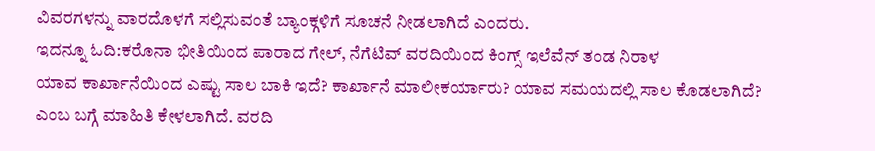ವಿವರಗಳನ್ನು ವಾರದೊಳಗೆ ಸಲ್ಲಿಸುವಂತೆ ಬ್ಯಾಂಕ್ಗಳಿಗೆ ಸೂಚನೆ ನೀಡಲಾಗಿದೆ ಎಂದರು.
ಇದನ್ನೂ ಓದಿ:ಕರೊನಾ ಭೀತಿಯಿಂದ ಪಾರಾದ ಗೇಲ್, ನೆಗೆಟಿವ್ ವರದಿಯಿಂದ ಕಿಂಗ್ಸ್ ಇಲೆವೆನ್ ತಂಡ ನಿರಾಳ
ಯಾವ ಕಾರ್ಖಾನೆಯಿಂದ ಎಷ್ಟು ಸಾಲ ಬಾಕಿ ಇದೆ? ಕಾರ್ಖಾನೆ ಮಾಲೀಕರ್ಯಾರು? ಯಾವ ಸಮಯದಲ್ಲಿ ಸಾಲ ಕೊಡಲಾಗಿದೆ? ಎಂಬ ಬಗ್ಗೆ ಮಾಹಿತಿ ಕೇಳಲಾಗಿದೆ. ವರದಿ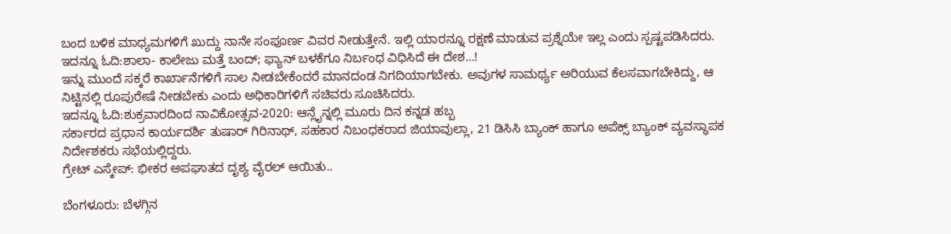ಬಂದ ಬಳಿಕ ಮಾಧ್ಯಮಗಳಿಗೆ ಖುದ್ದು ನಾನೇ ಸಂಪೂರ್ಣ ವಿವರ ನೀಡುತ್ತೇನೆ. ಇಲ್ಲಿ ಯಾರನ್ನೂ ರಕ್ಷಣೆ ಮಾಡುವ ಪ್ರಶ್ನೆಯೇ ಇಲ್ಲ ಎಂದು ಸ್ಪಷ್ಟಪಡಿಸಿದರು.
ಇದನ್ನೂ ಓದಿ:ಶಾಲಾ- ಕಾಲೇಜು ಮತ್ತೆ ಬಂದ್; ಫ್ಯಾನ್ ಬಳಕೆಗೂ ನಿರ್ಬಂಧ ವಿಧಿಸಿದೆ ಈ ದೇಶ…!
ಇನ್ನು ಮುಂದೆ ಸಕ್ಕರೆ ಕಾರ್ಖಾನೆಗಳಿಗೆ ಸಾಲ ನೀಡಬೇಕೆಂದರೆ ಮಾನದಂಡ ನಿಗದಿಯಾಗಬೇಕು. ಅವುಗಳ ಸಾಮರ್ಥ್ಯ ಅರಿಯುವ ಕೆಲಸವಾಗಬೇಕಿದ್ದು, ಆ ನಿಟ್ಟಿನಲ್ಲಿ ರೂಪುರೇಷೆ ನೀಡಬೇಕು ಎಂದು ಅಧಿಕಾರಿಗಳಿಗೆ ಸಚಿವರು ಸೂಚಿಸಿದರು.
ಇದನ್ನೂ ಓದಿ:ಶುಕ್ರವಾರದಿಂದ ನಾವಿಕೋತ್ಸವ-2020: ಆನ್ಲೈನ್ನಲ್ಲಿ ಮೂರು ದಿನ ಕನ್ನಡ ಹಬ್ಬ
ಸರ್ಕಾರದ ಪ್ರಧಾನ ಕಾರ್ಯದರ್ಶಿ ತುಷಾರ್ ಗಿರಿನಾಥ್, ಸಹಕಾರ ನಿಬಂಧಕರಾದ ಜಿಯಾವುಲ್ಲಾ, 21 ಡಿಸಿಸಿ ಬ್ಯಾಂಕ್ ಹಾಗೂ ಅಪೆಕ್ಸ್ ಬ್ಯಾಂಕ್ ವ್ಯವಸ್ಥಾಪಕ ನಿರ್ದೇಶಕರು ಸಭೆಯಲ್ಲಿದ್ದರು.
ಗ್ರೇಟ್ ಎಸ್ಕೇಪ್: ಭೀಕರ ಅಪಘಾತದ ದೃಶ್ಯ ವೈರಲ್ ಆಯಿತು..

ಬೆಂಗಳೂರು: ಬೆಳಗ್ಗಿನ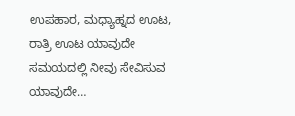ಉಪಹಾರ, ಮಧ್ಯಾಹ್ನದ ಊಟ, ರಾತ್ರಿ ಊಟ ಯಾವುದೇ ಸಮಯದಲ್ಲಿ ನೀವು ಸೇವಿಸುವ ಯಾವುದೇ…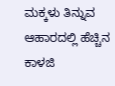ಮಕ್ಕಳು ತಿನ್ನುವ ಆಹಾರದಲ್ಲಿ ಹೆಚ್ಚಿನ ಕಾಳಜಿ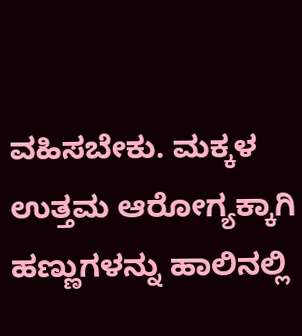ವಹಿಸಬೇಕು. ಮಕ್ಕಳ ಉತ್ತಮ ಆರೋಗ್ಯಕ್ಕಾಗಿ ಹಣ್ಣುಗಳನ್ನು ಹಾಲಿನಲ್ಲಿ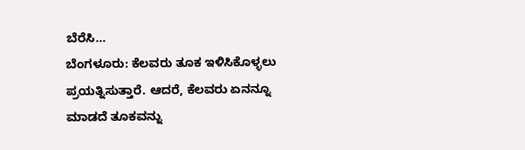ಬೆರೆಸಿ…
ಬೆಂಗಳೂರು: ಕೆಲವರು ತೂಕ ಇಳಿಸಿಕೊಳ್ಳಲು ಪ್ರಯತ್ನಿಸುತ್ತಾರೆ. ಆದರೆ, ಕೆಲವರು ಏನನ್ನೂ ಮಾಡದೆ ತೂಕವನ್ನು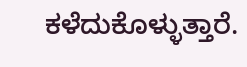ಕಳೆದುಕೊಳ್ಳುತ್ತಾರೆ.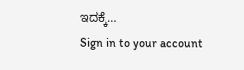ಇದಕ್ಕೆ…
Sign in to your account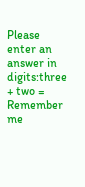Please enter an answer in digits:three + two =
Remember me